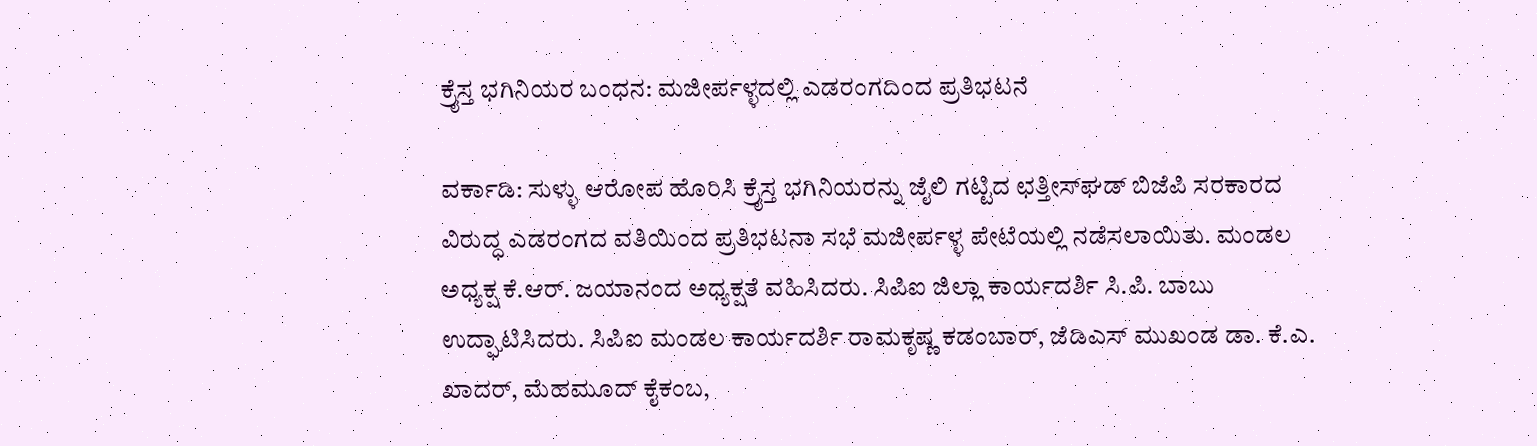ಕ್ರೈಸ್ತ ಭಗಿನಿಯರ ಬಂಧನ: ಮಜೀರ್ಪಳ್ಳದಲ್ಲಿ ಎಡರಂಗದಿಂದ ಪ್ರತಿಭಟನೆ

ವರ್ಕಾಡಿ: ಸುಳ್ಳು ಆರೋಪ ಹೊರಿಸಿ ಕ್ರೈಸ್ತ ಭಗಿನಿಯರನ್ನು ಜೈಲಿ ಗಟ್ಟಿದ ಛತ್ತೀಸ್‌ಘಡ್ ಬಿಜೆಪಿ ಸರಕಾರದ ವಿರುದ್ಧ ಎಡರಂಗದ ವತಿಯಿಂದ ಪ್ರತಿಭಟನಾ ಸಭೆ ಮಜೀರ್ಪಳ್ಳ ಪೇಟೆಯಲ್ಲಿ ನಡೆಸಲಾಯಿತು. ಮಂಡಲ ಅಧ್ಯಕ್ಷ ಕೆ.ಆರ್. ಜಯಾನಂದ ಅಧ್ಯಕ್ಷತೆ ವಹಿಸಿದರು. ಸಿಪಿಐ ಜಿಲ್ಲಾ ಕಾರ್ಯದರ್ಶಿ ಸಿ.ಪಿ. ಬಾಬು ಉದ್ಘಾಟಿಸಿದರು. ಸಿಪಿಐ ಮಂಡಲ ಕಾರ್ಯದರ್ಶಿ ರಾಮಕೃಷ್ಣ ಕಡಂಬಾರ್, ಜೆಡಿಎಸ್ ಮುಖಂಡ ಡಾ. ಕೆ.ಎ. ಖಾದರ್, ಮೆಹಮೂದ್ ಕೈಕಂಬ,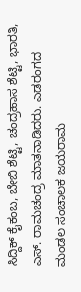ಸಿದ್ದಿಕ್ ಕೈಕಂಬ, ಬೇಬಿ ಶೆಟ್ಟಿ, ಚಂದ್ರಹಾಸ ಶೆಟ್ಟಿ, ಭಾರತಿ, ಎಸ್. ರಾಮಚಂದ್ರ ಮಾತನಾಡಿದರು. ಎಡರಂಗದ ಮಂಡಲ ಸಂಚಾಲಕ ಜಯರಾಮ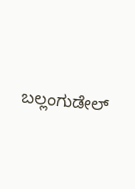ಬಲ್ಲಂಗುಡೇಲ್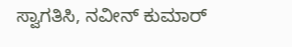ಸ್ವಾಗತಿಸಿ, ನವೀನ್ ಕುಮಾರ್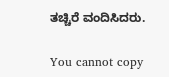ತಚ್ಚಿರೆ ವಂದಿಸಿದರು.

You cannot copy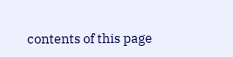contents of this page